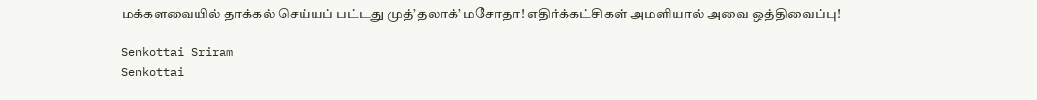மக்களவையில் தாக்கல் செய்யப் பட்டது முத்’தலாக்’ மசோதா! எதிர்க்கட்சிகள் அமளியால் அவை ஒத்திவைப்பு!

Senkottai Sriram
Senkottai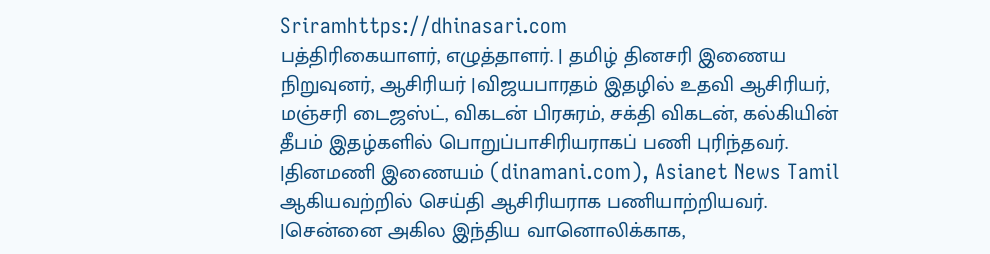Sriramhttps://dhinasari.com
பத்திரிகையாளர், எழுத்தாளர். | தமிழ் தினசரி இணைய நிறுவுனர், ஆசிரியர் |விஜயபாரதம் இதழில் உதவி ஆசிரியர், மஞ்சரி டைஜஸ்ட், விகடன் பிரசுரம், சக்தி விகடன், கல்கியின் தீபம் இதழ்களில் பொறுப்பாசிரியராகப் பணி புரிந்தவர். |தினமணி இணையம் (dinamani.com), Asianet News Tamil ஆகியவற்றில் செய்தி ஆசிரியராக பணியாற்றியவர். |சென்னை அகில இந்திய வானொலிக்காக,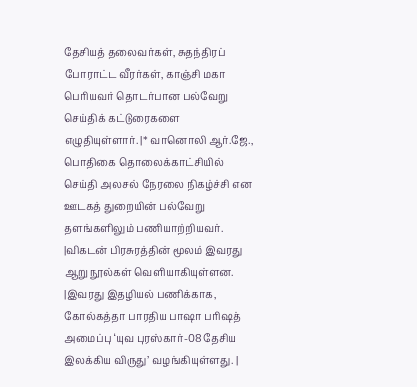தேசியத் தலைவர்கள், சுதந்திரப் போராட்ட வீரர்கள், காஞ்சி மகா பெரியவர் தொடர்பான பல்வேறு செய்திக் கட்டுரைகளை எழுதியுள்ளார். |* வானொலி ஆர்.ஜே., பொதிகை தொலைக்காட்சியில் செய்தி அலசல் நேரலை நிகழ்ச்சி என ஊடகத் துறையின் பல்வேறு தளங்களிலும் பணியாற்றியவர். |விகடன் பிரசுரத்தின் மூலம் இவரது ஆறு நூல்கள் வெளியாகியுள்ளன. |இவரது இதழியல் பணிக்காக, கோல்கத்தா பாரதிய பாஷா பரிஷத் அமைப்பு ‘யுவ புரஸ்கார்-08 தேசிய இலக்கிய விருது’ வழங்கியுள்ளது. |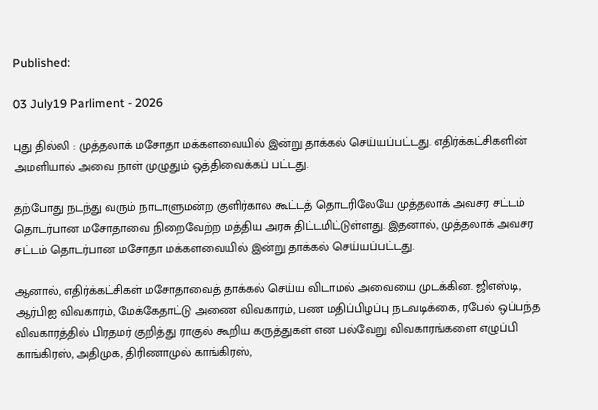Published:

03 July19 Parliment - 2026

புது தில்லி : முத்தலாக் மசோதா மக்களவையில் இன்று தாக்கல் செய்யப்பட்டது. எதிர்க்கட்சிகளின் அமளியால் அவை நாள் முழுதும் ஒத்திவைக்கப் பட்டது.

தற்போது நடந்து வரும் நாடாளுமன்ற குளிர்கால கூட்டத் தொடரிலேயே முத்தலாக் அவசர சட்டம் தொடர்பான மசோதாவை நிறைவேற்ற மத்திய அரசு திட்டமிட்டுள்ளது. இதனால், முத்தலாக் அவசர சட்டம் தொடர்பான மசோதா மக்களவையில் இன்று தாக்கல் செய்யப்பட்டது.

ஆனால், எதிர்க்கட்சிகள் மசோதாவைத் தாக்கல் செய்ய விடாமல் அவையை முடக்கின. ஜிஎஸ்டி, ஆர்பிஐ விவகாரம், மேக்கேதாட்டு அணை விவகாரம், பண மதிப்பிழப்பு நடவடிக்கை, ரபேல் ஒப்பந்த விவகாரத்தில் பிரதமர் குறித்து ராகுல் கூறிய கருத்துகள் என பல்வேறு விவகாரங்களை எழுப்பி காங்கிரஸ், அதிமுக, திரிணாமுல் காங்கிரஸ்,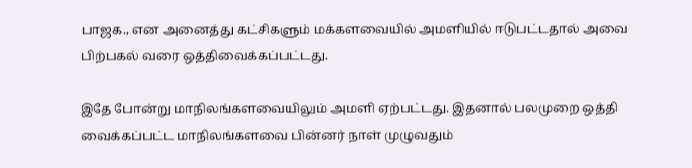பாஜக., என அனைத்து கட்சிகளும் மக்களவையில் அமளியில் ஈடுபட்டதால் அவை பிற்பகல் வரை ஒத்திவைக்கப்பட்டது.

இதே போன்று மாநிலங்களவையிலும் அமளி ஏற்பட்டது. இதனால் பலமுறை ஒத்தி வைக்கப்பட்ட மாநிலங்களவை பின்னர் நாள் முழுவதும்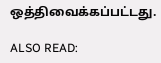ஒத்திவைக்கப்பட்டது.

ALSO READ: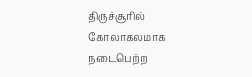திருச்சூரில் கோலாகலமாக நடைபெற்ற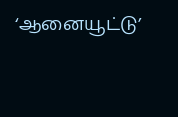‘ஆனையூட்டு’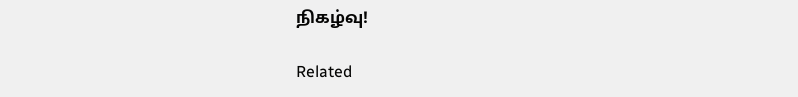நிகழ்வு!

Related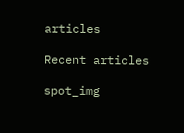articles

Recent articles

spot_img